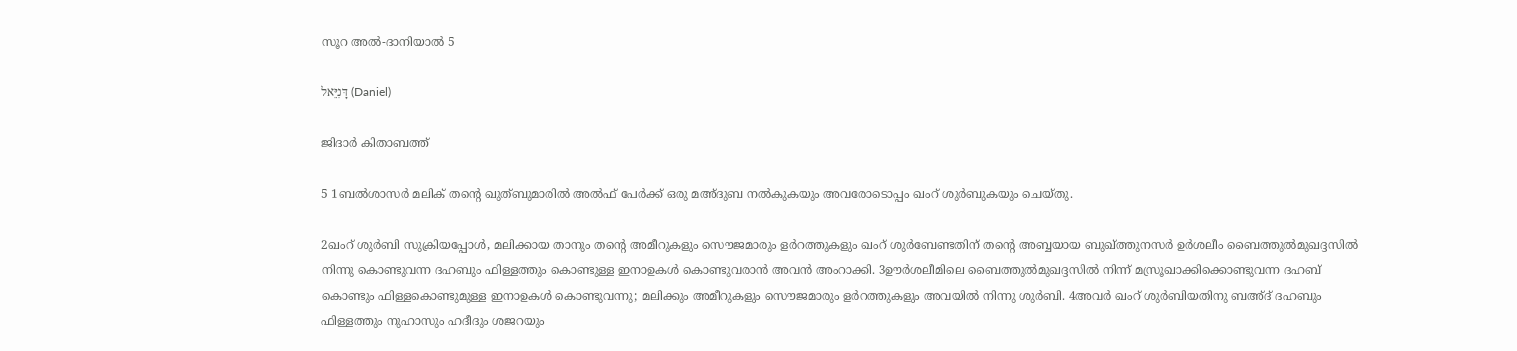സൂറ അൽ-ദാനിയാൽ 5

דָּנִיֵּאל (Daniel)

ജിദാർ കിതാബത്ത്

5 1ബല്‍ശാസര്‍ മലിക് തന്റെ ഖുത്ബുമാരിൽ അൽഫ് പേര്‍ക്ക് ഒരു മഅ്ദുബ നല്‍കുകയും അവരോടൊപ്പം ഖംറ് ശുർബുകയും ചെയ്തു.

2ഖംറ് ശുർബി സുക്രിയപ്പോള്‍, മലിക്കായ താനും തന്റെ അമീറുകളും സൌജമാരും ളർറത്തുകളും ഖംറ് ശുർബേണ്ടതിന് തന്റെ അബ്ബയായ ബുഖ്ത്തുനസര്‍ ഉർശലീം ബൈത്തുൽമുഖദ്ദസിൽ നിന്നു കൊണ്ടുവന്ന ദഹബും ഫിള്ളത്തും കൊണ്ടുള്ള ഇനാഉകള്‍ കൊണ്ടുവരാന്‍ അവന്‍ അംറാക്കി. 3ഊർശലീമിലെ ബൈത്തുൽമുഖദ്ദസിൽ നിന്ന് മസ്രൂഖാക്കിക്കൊണ്ടുവന്ന ദഹബ് കൊണ്ടും ഫിള്ളകൊണ്ടുമുള്ള ഇനാഉകള്‍ കൊണ്ടുവന്നു; മലിക്കും അമീറുകളും സൌജമാരും ളർറത്തുകളും അവയില്‍ നിന്നു ശുർബി. 4അവര്‍ ഖംറ് ശുർബിയതിനു ബഅ്ദ് ദഹബും ഫിള്ളത്തും നുഹാസും ഹദീദും ശജറയും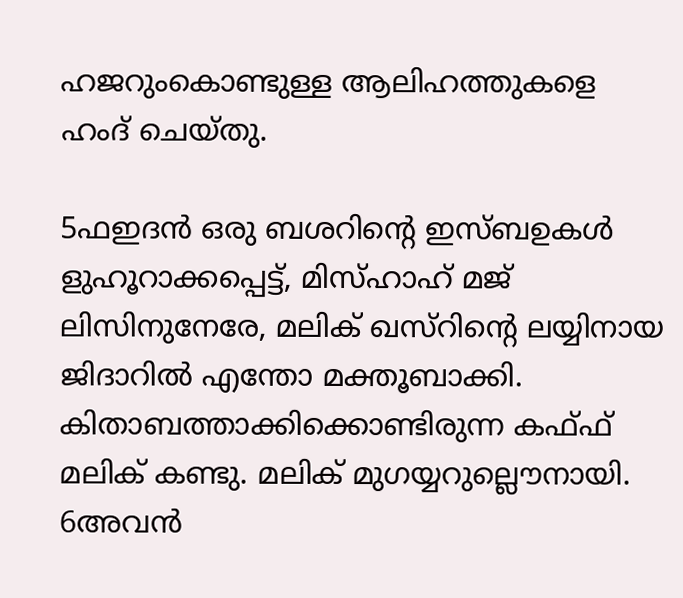ഹജറുംകൊണ്ടുള്ള ആലിഹത്തുകളെ ഹംദ് ചെയ്തു.

5ഫഇദൻ ഒരു ബശറിന്റെ ഇസ്ബഉകള്‍ ളുഹൂറാക്കപ്പെട്ട്, മിസ്ഹാഹ് മജ് ലിസിനുനേരേ, മലിക് ഖസ്റിന്റെ ലയ്യിനായ ജിദാറിൽ എന്തോ മക്തൂബാക്കി. കിതാബത്താക്കിക്കൊണ്ടിരുന്ന കഫ്ഫ് മലിക് കണ്ടു. മലിക് മുഗയ്യറുല്ലൌനായി. 6അവന്‍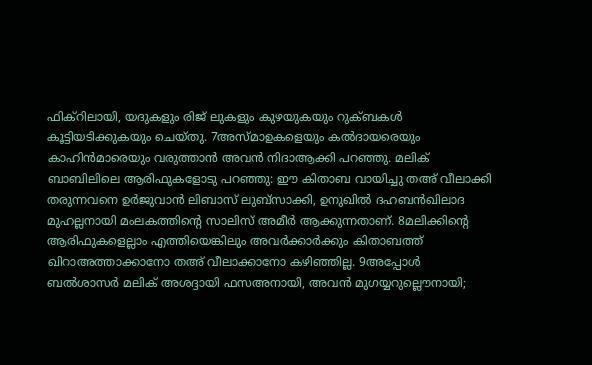ഫിക്റിലായി, യദുകളും രിജ് ലുകളും കുഴയുകയും റുക്ബകള്‍ കൂട്ടിയടിക്കുകയും ചെയ്തു. 7അസ്മാഉകളെയും കല്‍ദായരെയും കാഹിന്‍മാരെയും വരുത്താന്‍ അവന്‍ നിദാആക്കി പറഞ്ഞു. മലിക് ബാബിലിലെ ആരിഫുകളോടു പറഞ്ഞു: ഈ കിതാബ വായിച്ചു തഅ് വീലാക്കി തരുന്നവനെ ഉർജുവാൻ ലിബാസ് ലുബ്സാക്കി, ഉനുഖിൽ ദഹബൻഖിലാദ മുഹല്ലനായി മംലകത്തിന്റെ സാലിസ് അമീർ ആക്കുന്നതാണ്. 8മലിക്കിന്റെ ആരിഫുകളെല്ലാം എത്തിയെങ്കിലും അവര്‍ക്കാര്‍ക്കും കിതാബത്ത് ഖിറാഅത്താക്കാനോ തഅ് വീലാക്കാനോ കഴിഞ്ഞില്ല. 9അപ്പോള്‍ ബല്‍ശാസര്‍ മലിക് അശദ്ദായി ഫസഅനായി, അവന്‍ മുഗയ്യറുല്ലൌനായി;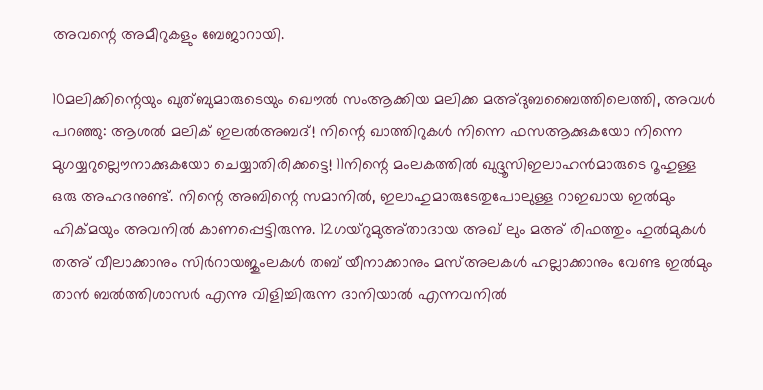അവന്റെ അമീറുകളും ബേജാറായി.

10മലിക്കിന്റെയും ഖുത്ബുമാരുടെയും ഖൌൽ സംആക്കിയ മലിക്ക മഅ്ദുബബൈത്തിലെത്തി, അവള്‍ പറഞ്ഞു: ആശൽ മലിക് ഇലൽഅബദ്! നിന്റെ ഖാത്തിറുകള്‍ നിന്നെ ഫസആക്കുകയോ നിന്നെ മുഗയ്യറുല്ലൌനാക്കുകയോ ചെയ്യാതിരിക്കട്ടെ! 11നിന്റെ മംലകത്തിൽ ഖുദ്ദൂസിഇലാഹന്‍മാരുടെ റൂഹുള്ള ഒരു അഹദനുണ്ട്. നിന്റെ അബിന്റെ സമാനിൽ, ഇലാഹുമാരുടേതുപോലുള്ള റാഇഖായ ഇൽമും ഹിക്മയും അവനില്‍ കാണപ്പെട്ടിരുന്നു. 12ഗയ്റുമുഅ്താദായ അഖ് ലും മഅ് രിഫത്തും ഹുൽമുകൾ തഅ് വീലാക്കാനും സിർറായജുംലകള്‍ തബ് യീനാക്കാനും മസ്അലകള്‍ ഹല്ലാക്കാനും വേണ്ട ഇൽമും താന്‍ ബല്‍ത്തിശാസര്‍ എന്നു വിളിച്ചിരുന്ന ദാനിയാല്‍ എന്നവനില്‍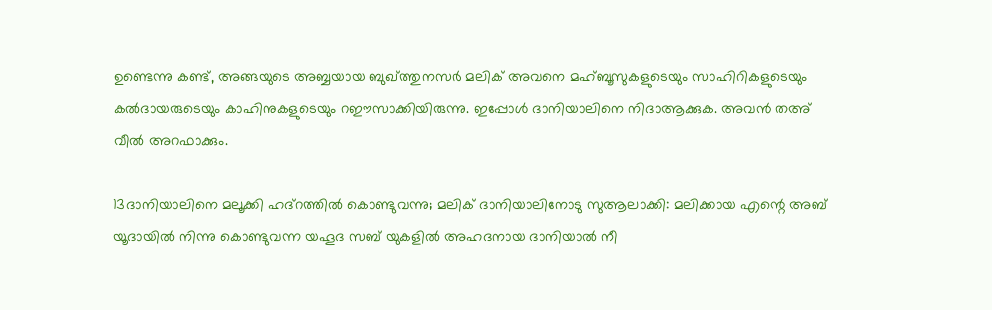ഉണ്ടെന്നു കണ്ട്, അങ്ങയുടെ അബ്ബയായ ബുഖ്ത്തുനസര്‍ മലിക് അവനെ മഹ്ബൂസുകളുടെയും സാഹിറികളുടെയും കല്‍ദായരുടെയും കാഹിനുകളുടെയും റഈസാക്കിയിരുന്നു. ഇപ്പോള്‍ ദാനിയാലിനെ നിദാആക്കുക. അവന്‍ തഅ് വീൽ അറഫാക്കും.

13ദാനിയാലിനെ മലൂക്കി ഹദ്റത്തില്‍ കൊണ്ടുവന്നു; മലിക് ദാനിയാലിനോടു സുആലാക്കി: മലിക്കായ എന്റെ അബ് യൂദായില്‍ നിന്നു കൊണ്ടുവന്ന യഹൂദ സബ് യുകളില്‍ അഹദനായ ദാനിയാല്‍ നീ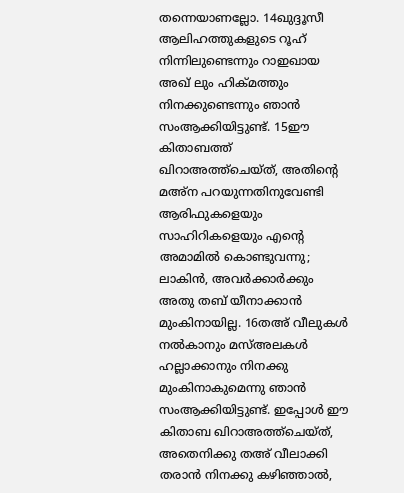തന്നെയാണല്ലോ. 14ഖുദ്ദൂസീ ആലിഹത്തുകളുടെ റൂഹ് നിന്നിലുണ്ടെന്നും റാഇഖായ അഖ് ലും ഹിക്മത്തും നിനക്കുണ്ടെന്നും ഞാന്‍ സംആക്കിയിട്ടുണ്ട്. 15ഈ കിതാബത്ത് ഖിറാഅത്ത്ചെയ്ത്, അതിന്റെ മഅ്ന പറയുന്നതിനുവേണ്ടി ആരിഫുകളെയും സാഹിറികളെയും എന്റെ അമാമിൽ കൊണ്ടുവന്നു; ലാകിൻ, അവര്‍ക്കാര്‍ക്കും അതു തബ് യീനാക്കാന്‍ മുംകിനായില്ല. 16തഅ് വീലുകള്‍ നല്‍കാനും മസ്അലകള്‍ ഹല്ലാക്കാനും നിനക്കു മുംകിനാകുമെന്നു ഞാന്‍ സംആക്കിയിട്ടുണ്ട്. ഇപ്പോള്‍ ഈ കിതാബ ഖിറാഅത്ത്ചെയ്ത്, അതെനിക്കു തഅ് വീലാക്കി തരാന്‍ നിനക്കു കഴിഞ്ഞാല്‍,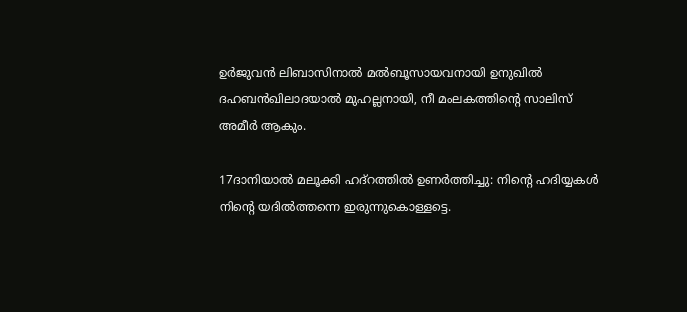ഉർജുവൻ ലിബാസിനാൽ മൽബൂസായവനായി ഉനുഖിൽ ദഹബൻഖിലാദയാൽ മുഹല്ലനായി, നീ മംലകത്തിന്റെ സാലിസ് അമീർ ആകും.

17ദാനിയാല്‍ മലൂക്കി ഹദ്റത്തില്‍ ഉണര്‍ത്തിച്ചു: നിന്റെ ഹദിയ്യകള്‍ നിന്റെ യദില്‍ത്തന്നെ ഇരുന്നുകൊള്ളട്ടെ.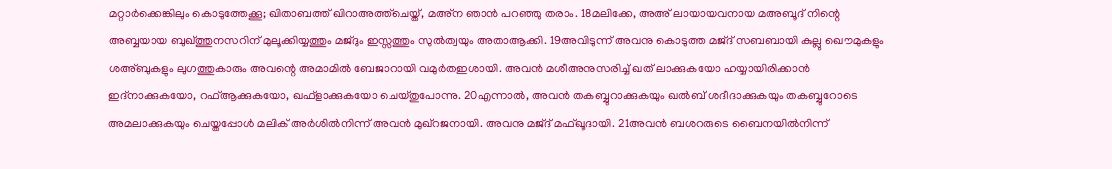മറ്റാര്‍ക്കെങ്കിലും കൊടുത്തേക്കൂ; ഖിതാബത്ത് ഖിറാഅത്ത്ചെയ്ത്, മഅ്ന ഞാന്‍ പറഞ്ഞു തരാം. 18മലിക്കേ, അഅ് ലായായവനായ മഅബൂദ് നിന്റെ അബ്ബയായ ബുഖ്ത്തുനസറിന് മുലൂക്കിയ്യത്തും മജ്ദും ഇസ്സത്തും സുൽത്വയും അതാആക്കി. 19അവിടുന്ന് അവനു കൊടുത്ത മജ്ദ് സബബായി കുല്ലു ഖൌമുകളും ശഅ്ബുകളും ലുഗത്തുകാരും അവന്റെ അമാമിൽ ബേജാറായി വമുർതഇശായി. അവന്‍ മശീഅനുസരിച്ച് ഖത് ലാക്കുകയോ ഹയ്യായിരിക്കാന്‍ ഇദ്നാക്കുകയോ, റഫ്ആക്കുകയോ, ഖഫ്ളാക്കുകയോ ചെയ്തുപോന്നു. 20എന്നാല്‍, അവന്‍ തകബ്ബുറാക്കുകയും ഖൽബ് ശദീദാക്കുകയും തകബ്ബുറോടെ അമലാക്കുകയും ചെയ്തപ്പോള്‍ മലിക് അർശില്‍നിന്ന് അവന്‍ മുഖ്റജനായി. അവനു മജ്ദ് മഫ്ഖൂദായി. 21അവന്‍ ബശറരുടെ ബൈനയില്‍നിന്ന്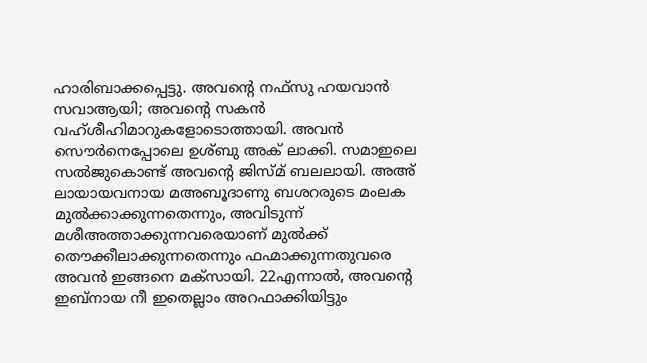ഹാരിബാക്കപ്പെട്ടു. അവന്റെ നഫ്സു ഹയവാൻ സവാആയി; അവന്റെ സകൻ വഹ്ശീഹിമാറുകളോടൊത്തായി. അവന്‍ സൌർനെപ്പോലെ ഉശ്ബു അക് ലാക്കി. സമാഇലെ സൽജുകൊണ്ട് അവന്റെ ജിസ്മ് ബലലായി. അഅ് ലായായവനായ മഅബൂദാണു ബശറരുടെ മംലക മുൽക്കാക്കുന്നതെന്നും, അവിടുന്ന് മശീഅത്താക്കുന്നവരെയാണ് മുൽക്ക് തൌക്കീലാക്കുന്നതെന്നും ഫഹ്മാക്കുന്നതുവരെ അവന്‍ ഇങ്ങനെ മക്സായി. 22എന്നാല്‍, അവന്റെ ഇബ്നായ നീ ഇതെല്ലാം അറഫാക്കിയിട്ടും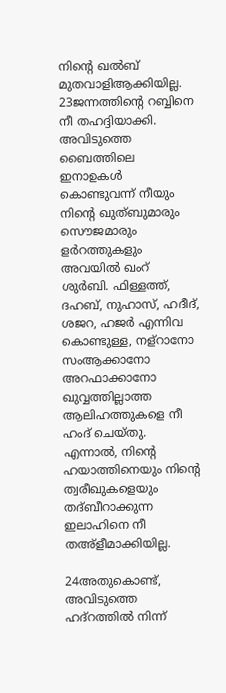നിന്റെ ഖൽബ് മുതവാളിആക്കിയില്ല. 23ജന്നത്തിന്റെ റബ്ബിനെ നീ തഹദ്ദിയാക്കി. അവിടുത്തെ ബൈത്തിലെ ഇനാഉകള്‍ കൊണ്ടുവന്ന് നീയും നിന്റെ ഖുത്ബുമാരും സൌജമാരും ളർറത്തുകളും അവയില്‍ ഖംറ് ശുർബി. ഫിള്ളത്ത്, ദഹബ്, നുഹാസ്, ഹദീദ്, ശജറ, ഹജർ എന്നിവ കൊണ്ടുള്ള, നള്റാനോ സംആക്കാനോ അറഫാക്കാനോ ഖുവ്വത്തില്ലാത്ത ആലിഹത്തുകളെ നീ ഹംദ് ചെയ്തു. എന്നാല്‍, നിന്റെ ഹയാത്തിനെയും നിന്റെ ത്വരീഖുകളെയും തദ്ബീറാക്കുന്ന ഇലാഹിനെ നീ തഅ്ളീമാക്കിയില്ല.

24അതുകൊണ്ട്, അവിടുത്തെ ഹദ്റത്തിൽ നിന്ന്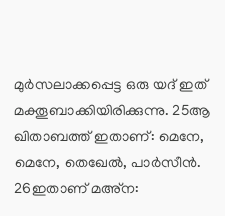മുർസലാക്കപ്പെട്ട ഒരു യദ് ഇത് മക്തൂബാക്കിയിരിക്കുന്നു. 25ആ ഖിതാബത്ത് ഇതാണ്: മെനേ, മെനേ, തെഖേല്‍, പാര്‍സീന്‍. 26ഇതാണ് മഅ്ന: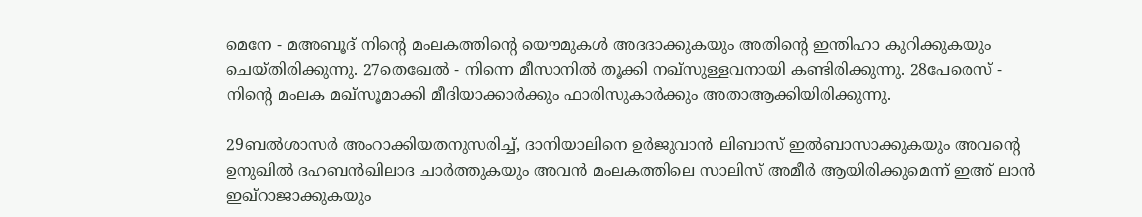മെനേ - മഅബൂദ് നിന്റെ മംലകത്തിന്റെ യൌമുകള്‍ അദദാക്കുകയും അതിന്റെ ഇന്തിഹാ കുറിക്കുകയും ചെയ്തിരിക്കുന്നു. 27തെഖേല്‍ - നിന്നെ മീസാനില്‍ തൂക്കി നഖ്സുള്ളവനായി കണ്ടിരിക്കുന്നു. 28പേരെസ് - നിന്റെ മംലക മഖ്സൂമാക്കി മീദിയാക്കാര്‍ക്കും ഫാരിസുകാര്‍ക്കും അതാആക്കിയിരിക്കുന്നു.

29ബല്‍ശാസര്‍ അംറാക്കിയതനുസരിച്ച്, ദാനിയാലിനെ ഉർജുവാൻ ലിബാസ് ഇൽബാസാക്കുകയും അവന്റെ ഉനുഖിൽ ദഹബൻഖിലാദ ചാര്‍ത്തുകയും അവന്‍ മംലകത്തിലെ സാലിസ് അമീർ ആയിരിക്കുമെന്ന് ഇഅ് ലാൻ ഇഖ്റാജാക്കുകയും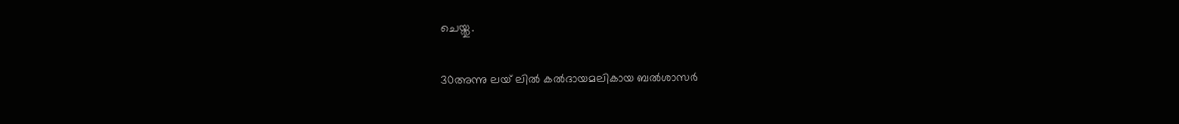ചെയ്തു.

30അന്നു ലയ് ലില്‍ കല്‍ദായമലികായ ബല്‍ശാസര്‍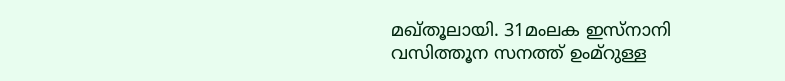മഖ്തൂലായി. 31മംലക ഇസ്നാനി വസിത്തൂന സനത്ത് ഉംമ്റുള്ള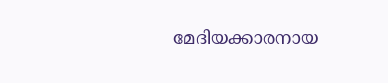മേദിയക്കാരനായ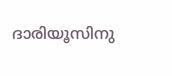ദാരിയൂസിനു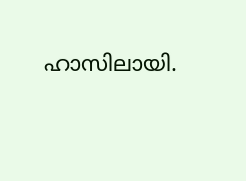ഹാസിലായി.